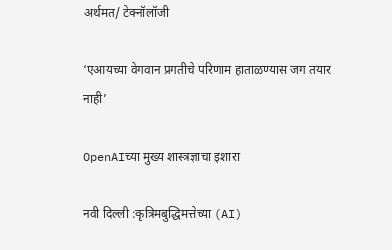अर्थमत/ टेक्नॉलॉजी

‘एआयच्या वेगवान प्रगतीचे परिणाम हाताळण्यास जग तयार नाही’

OpenAIच्या मुख्य शास्त्रज्ञाचा इशारा

नवी दिल्ली :कृत्रिमबुद्धिमत्तेच्या (AI)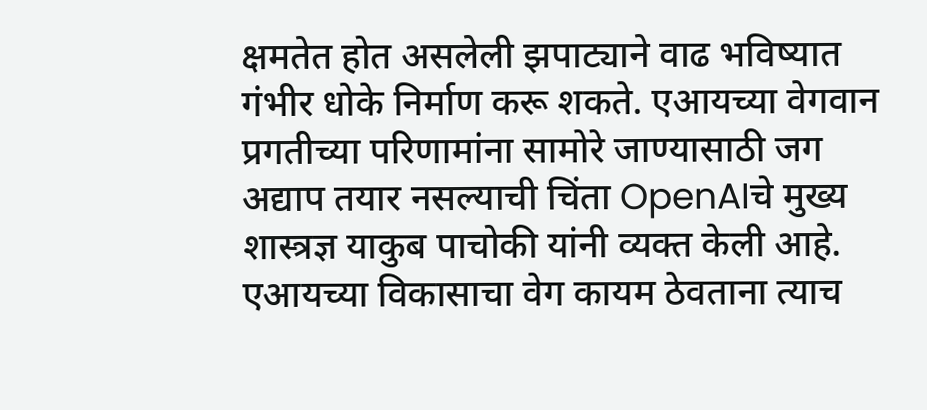क्षमतेत होत असलेली झपाट्याने वाढ भविष्यात गंभीर धोके निर्माण करू शकते. एआयच्या वेगवान प्रगतीच्या परिणामांना सामोरे जाण्यासाठी जग अद्याप तयार नसल्याची चिंता OpenAIचे मुख्य शास्त्रज्ञ याकुब पाचोकी यांनी व्यक्त केली आहे. एआयच्या विकासाचा वेग कायम ठेवताना त्याच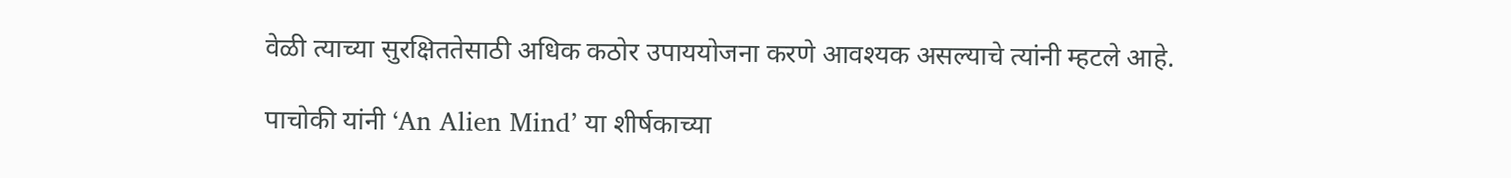वेळी त्याच्या सुरक्षिततेसाठी अधिक कठोर उपाययोजना करणे आवश्यक असल्याचे त्यांनी म्हटले आहे.

पाचोकी यांनी ‘An Alien Mind’ या शीर्षकाच्या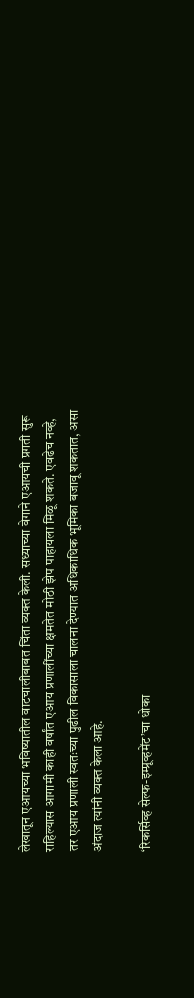लेखातून एआयच्या भविष्यातील वाटचालीबाबत चिंता व्यक्त केली. सध्याच्या वेगाने एआयची प्रगती सुरू राहिल्यास आगामी काही वर्षांत एआय प्रणालींच्या क्षमतेत मोठी झेप पाहायला मिळू शकते. एवढेच नव्हे, तर एआय प्रणाली स्वतःच्या पुढील विकासाला चालना देण्यात अधिकाधिक भूमिका बजावू शकतात, असा अंदाज त्यांनी व्यक्त केला आहे.

‘रिकर्सिव्ह सेल्फ-इम्प्रूव्हमेंट’चा धोका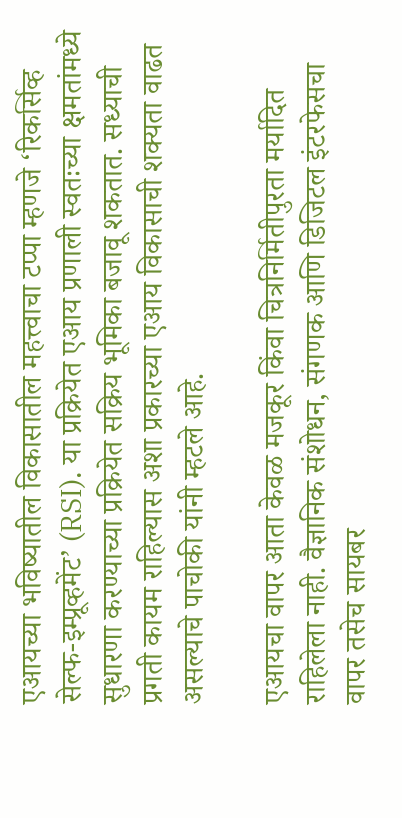एआयच्या भविष्यातील विकासातील महत्त्वाचा टप्पा म्हणजे ‘रिकर्सिव्ह सेल्फ-इम्प्रूव्हमेंट’ (RSI). या प्रक्रियेत एआय प्रणाली स्वतःच्या क्षमतांमध्ये सुधारणा करण्याच्या प्रक्रियेत सक्रिय भूमिका बजावू शकतात. सध्याची प्रगती कायम राहिल्यास अशा प्रकारच्या एआय विकासाची शक्यता वाढत असल्याचे पाचोकी यांनी म्हटले आहे.

एआयचा वापर आता केवळ मजकूर किंवा चित्रनिर्मितीपुरता मर्यादित राहिलेला नाही. वैज्ञानिक संशोधन, संगणक आणि डिजिटल इंटरफेसचा वापर तसेच सायबर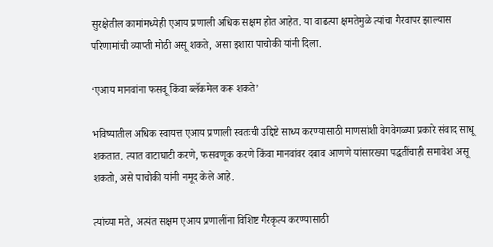सुरक्षेतील कामांमध्येही एआय प्रणाली अधिक सक्षम होत आहेत. या वाढत्या क्षमतेमुळे त्यांचा गैरवापर झाल्यास परिणामांची व्याप्ती मोठी असू शकते, असा इशारा पाचोकी यांनी दिला.

‘एआय मानवांना फसवू किंवा ब्लॅकमेल करू शकते’

भविष्यातील अधिक स्वायत्त एआय प्रणाली स्वतःची उद्दिष्टे साध्य करण्यासाठी माणसांशी वेगवेगळ्या प्रकारे संवाद साधू शकतात. त्यात वाटाघाटी करणे, फसवणूक करणे किंवा मानवांवर दबाव आणणे यांसारख्या पद्धतींचाही समावेश असू शकतो, असे पाचोकी यांनी नमूद केले आहे.

त्यांच्या मते, अत्यंत सक्षम एआय प्रणालींना विशिष्ट गैरकृत्य करण्यासाठी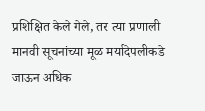प्रशिक्षित केले गेले, तर त्या प्रणाली मानवी सूचनांच्या मूळ मर्यादेपलीकडे जाऊन अधिक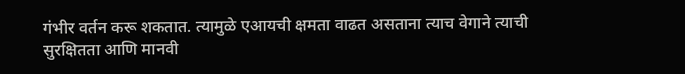गंभीर वर्तन करू शकतात. त्यामुळे एआयची क्षमता वाढत असताना त्याच वेगाने त्याची सुरक्षितता आणि मानवी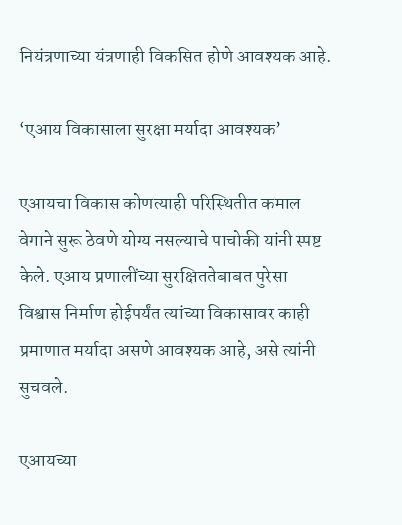नियंत्रणाच्या यंत्रणाही विकसित होणे आवश्यक आहे.

‘एआय विकासाला सुरक्षा मर्यादा आवश्यक’

एआयचा विकास कोणत्याही परिस्थितीत कमाल वेगाने सुरू ठेवणे योग्य नसल्याचे पाचोकी यांनी स्पष्ट केले. एआय प्रणालींच्या सुरक्षिततेबाबत पुरेसा विश्वास निर्माण होईपर्यंत त्यांच्या विकासावर काही प्रमाणात मर्यादा असणे आवश्यक आहे, असे त्यांनी सुचवले.

एआयच्या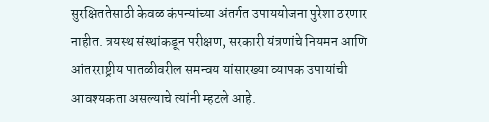सुरक्षिततेसाठी केवळ कंपन्यांच्या अंतर्गत उपाययोजना पुरेशा ठरणार नाहीत. त्रयस्थ संस्थांकडून परीक्षण, सरकारी यंत्रणांचे नियमन आणि आंतरराष्ट्रीय पातळीवरील समन्वय यांसारख्या व्यापक उपायांची आवश्यकता असल्याचे त्यांनी म्हटले आहे.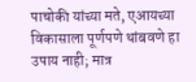पाचोकी यांच्या मते, एआयच्या विकासाला पूर्णपणे थांबवणे हा उपाय नाही; मात्र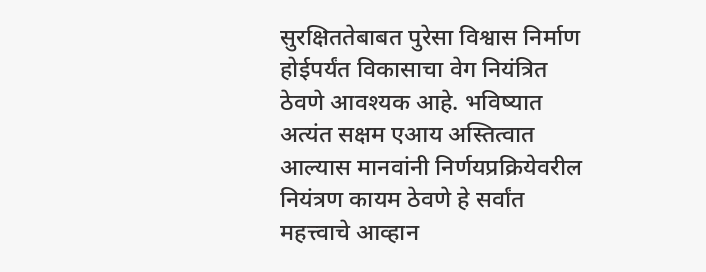सुरक्षिततेबाबत पुरेसा विश्वास निर्माण होईपर्यंत विकासाचा वेग नियंत्रित ठेवणे आवश्यक आहे. भविष्यात अत्यंत सक्षम एआय अस्तित्वात आल्यास मानवांनी निर्णयप्रक्रियेवरील नियंत्रण कायम ठेवणे हे सर्वांत महत्त्वाचे आव्हान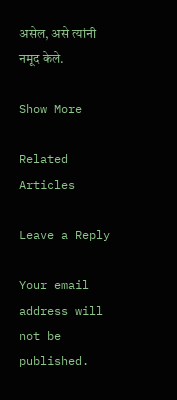असेल, असे त्यांनी नमूद केले.

Show More

Related Articles

Leave a Reply

Your email address will not be published.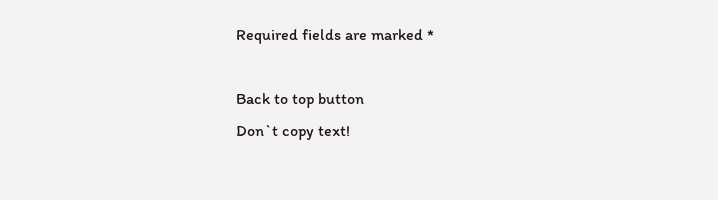Required fields are marked *

Back to top button
Don`t copy text!